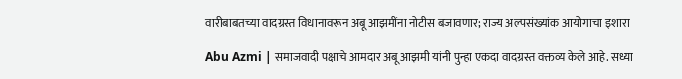वारीबाबतच्या वादग्रस्त विधानावरून अबू आझमींना नोटीस बजावणार; राज्य अल्पसंख्यांक आयोगाचा इशारा

Abu Azmi | समाजवादी पक्षाचे आमदार अबू आझमी यांनी पुन्हा एकदा वादग्रस्त वक्तव्य केले आहे. सध्या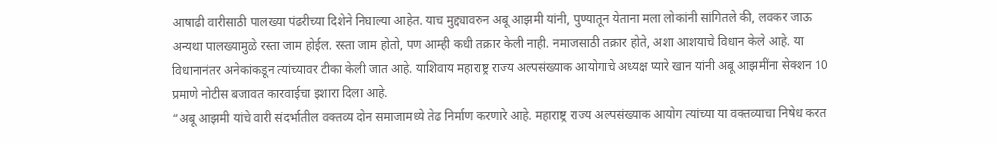आषाढी वारीसाठी पालख्या पंढरीच्या दिशेने निघाल्या आहेत. याच मुद्द्यावरुन अबू आझमी यांनी, पुण्यातून येताना मला लोकांनी सांगितले की, लवकर जाऊ अन्यथा पालख्यामुळे रस्ता जाम होईल. रस्ता जाम होतो, पण आम्ही कधी तक्रार केली नाही. नमाजसाठी तक्रार होते, अशा आशयाचे विधान केले आहे. या विधानानंतर अनेकांकडून त्यांच्यावर टीका केली जात आहे. याशिवाय महाराष्ट्र राज्य अल्पसंख्याक आयोगाचे अध्यक्ष प्यारे खान यांनी अबू आझमींना सेक्शन 10 प्रमाणे नोटीस बजावत कारवाईचा इशारा दिला आहे.
“अबू आझमी यांचे वारी संदर्भातील वक्तव्य दोन समाजामध्ये तेढ निर्माण करणारे आहे. महाराष्ट्र राज्य अल्पसंख्याक आयोग त्यांच्या या वक्तव्याचा निषेध करत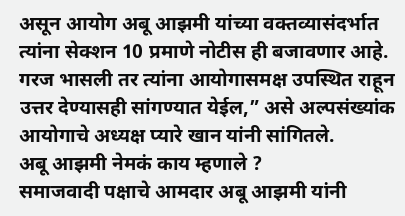असून आयोग अबू आझमी यांच्या वक्तव्यासंदर्भात त्यांना सेक्शन 10 प्रमाणे नोटीस ही बजावणार आहे. गरज भासली तर त्यांना आयोगासमक्ष उपस्थित राहून उत्तर देण्यासही सांगण्यात येईल,” असे अल्पसंख्यांक आयोगाचे अध्यक्ष प्यारे खान यांनी सांगितले.
अबू आझमी नेमकं काय म्हणाले ?
समाजवादी पक्षाचे आमदार अबू आझमी यांनी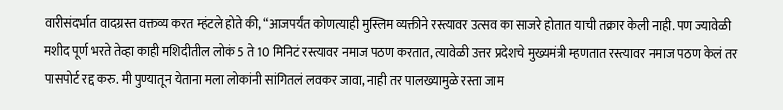वारीसंदर्भात वादग्रस्त वक्तव्य करत म्हंटले होते की, “आजपर्यंत कोणत्याही मुस्लिम व्यक्तीने रस्त्यावर उत्सव का साजरे होतात याची तक्रार केली नाही. पण ज्यावेळी मशीद पूर्ण भरते तेव्हा काही मशिदीतील लोकं 5 ते 10 मिनिटं रस्त्यावर नमाज पठण करतात, त्यावेळी उत्तर प्रदेशचे मुख्यमंत्री म्हणतात रस्त्यावर नमाज पठण केलं तर पासपोर्ट रद्द करु. मी पुण्यातून येताना मला लोकांनी सांगितलं लवकर जावा, नाही तर पालख्यामुळे रस्ता जाम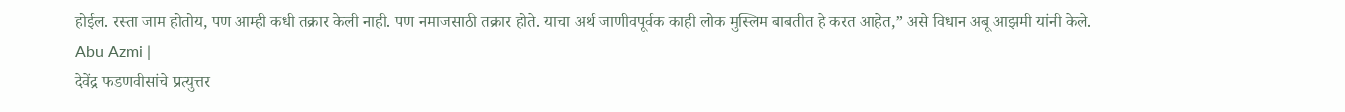होईल. रस्ता जाम होतोय, पण आम्ही कधी तक्रार केली नाही. पण नमाजसाठी तक्रार होते. याचा अर्थ जाणीवपूर्वक काही लोक मुस्लिम बाबतीत हे करत आहेत,” असे विधान अबू आझमी यांनी केले. Abu Azmi |
देवेंद्र फडणवीसांचे प्रत्युत्तर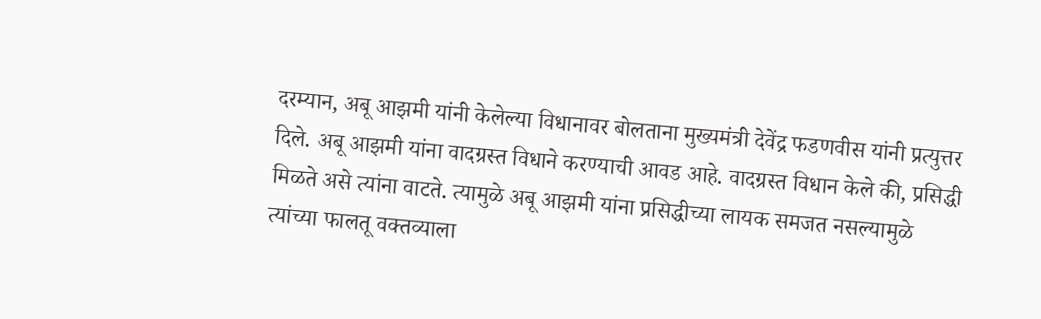दरम्यान, अबू आझमी यांनी केलेल्या विधानावर बोलताना मुख्यमंत्री देवेंद्र फडणवीस यांनी प्रत्युत्तर दिले. अबू आझमी यांना वादग्रस्त विधाने करण्याची आवड आहे. वादग्रस्त विधान केले की, प्रसिद्धी मिळते असे त्यांना वाटते. त्यामुळे अबू आझमी यांना प्रसिद्धीच्या लायक समजत नसल्यामुळे त्यांच्या फालतू वक्तव्याला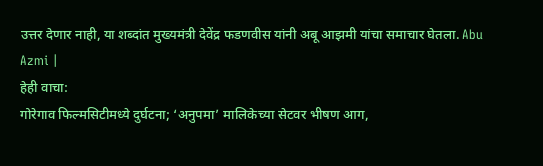उत्तर देणार नाही, या शब्दांत मुख्यमंत्री देवेंद्र फडणवीस यांनी अबू आझमी यांचा समाचार घेतला. Abu Azmi |
हेही वाचा:
गोरेगाव फिल्मसिटीमध्ये दुर्घटना; ‘अनुपमा’ मालिकेच्या सेटवर भीषण आग,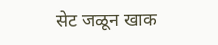सेट जळून खाक